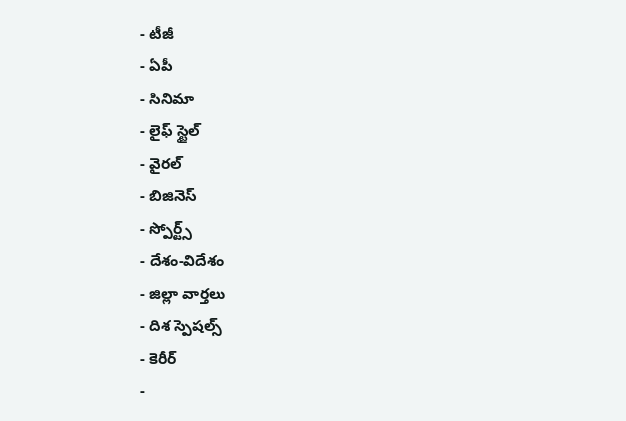- టీజీ
- ఏపీ
- సినిమా
- లైఫ్ స్టైల్
- వైరల్
- బిజినెస్
- స్పోర్ట్స్
- దేశం-విదేశం
- జిల్లా వార్తలు
- దిశ స్పెషల్స్
- కెరీర్
-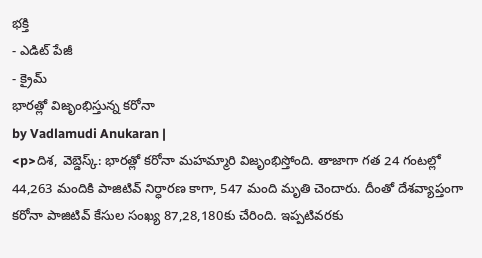భక్తి
- ఎడిట్ పేజీ
- క్రైమ్
భారత్లో విజృంభిస్తున్న కరోనా
by Vadlamudi Anukaran |
<p>దిశ, వెబ్డెస్క్: భారత్లో కరోనా మహమ్మారి విజృంభిస్తోంది. తాజాగా గత 24 గంటల్లో 44,263 మందికి పాజిటివ్ నిర్ధారణ కాగా, 547 మంది మృతి చెందారు. దీంతో దేశవ్యాప్తంగా కరోనా పాజిటివ్ కేసుల సంఖ్య 87,28,180కు చేరింది. ఇప్పటివరకు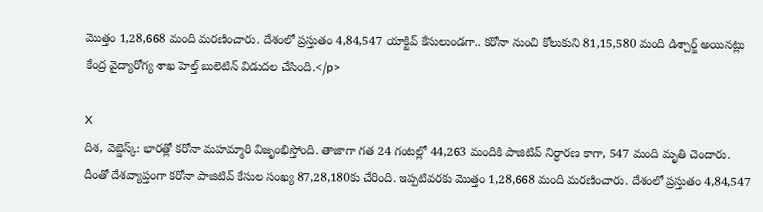మొత్తం 1,28,668 మంది మరణించారు. దేశంలో ప్రస్తుతం 4,84,547 యాక్టివ్ కేసులుండగా.. కరోనా నుంచి కోలుకుని 81,15,580 మంది డిశ్చార్జ్ అయినట్లు కేంద్ర వైద్యారోగ్య శాఖ హెల్త్ బులెటిన్ విడుదల చేసింది.</p>

X
దిశ, వెబ్డెస్క్: భారత్లో కరోనా మహమ్మారి విజృంభిస్తోంది. తాజాగా గత 24 గంటల్లో 44,263 మందికి పాజిటివ్ నిర్ధారణ కాగా, 547 మంది మృతి చెందారు. దీంతో దేశవ్యాప్తంగా కరోనా పాజిటివ్ కేసుల సంఖ్య 87,28,180కు చేరింది. ఇప్పటివరకు మొత్తం 1,28,668 మంది మరణించారు. దేశంలో ప్రస్తుతం 4,84,547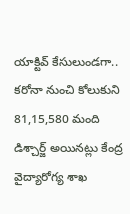యాక్టివ్ కేసులుండగా.. కరోనా నుంచి కోలుకుని 81,15,580 మంది డిశ్చార్జ్ అయినట్లు కేంద్ర వైద్యారోగ్య శాఖ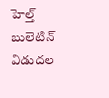హెల్త్ బులెటిన్ విడుదల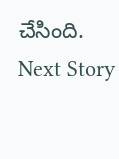చేసింది.
Next Story